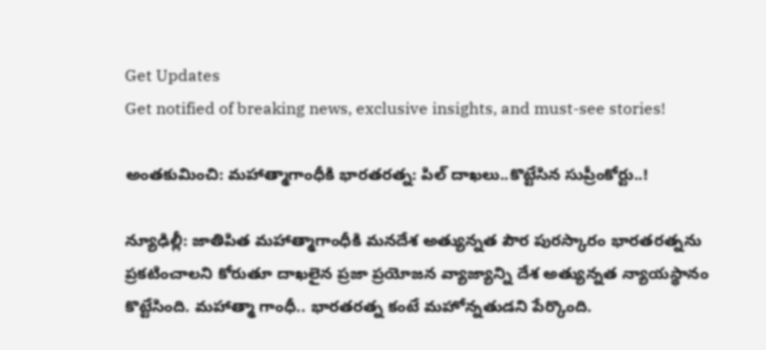Get Updates
Get notified of breaking news, exclusive insights, and must-see stories!

అంతకుమించి: మహాత్మాగాంధీకి భారతరత్న: పిల్ దాఖలు..కొట్టేసిన సుప్రీంకోర్టు..!

న్యూఢిల్లీ: జాతిపిత మహాత్మాగాంధీకి మనదేశ అత్యున్నత పౌర పురస్కారం భారతరత్నను ప్రకటించాలని కోరుతూ దాఖలైన ప్రజా ప్రయోజన వ్యాజ్యాన్ని దేశ అత్యున్నత న్యాయస్థానం కొట్టేసింది. మహాత్మా గాంధీ.. భారతరత్న కంటే మహోన్నతుడని పేర్కొంది.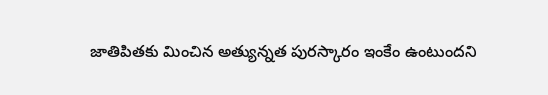జాతిపితకు మించిన అత్యున్నత పురస్కారం ఇంకేం ఉంటుందని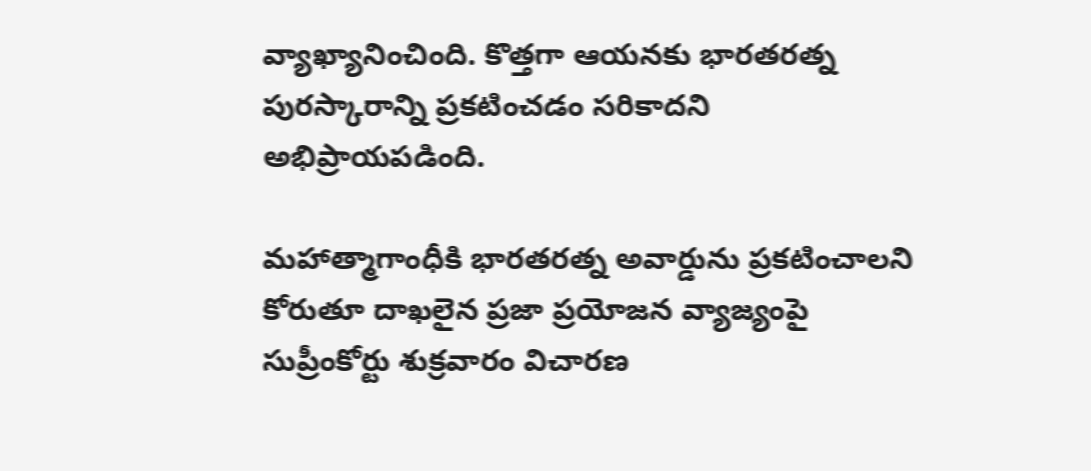వ్యాఖ్యానించింది. కొత్తగా ఆయనకు భారతరత్న పురస్కారాన్ని ప్రకటించడం సరికాదని అభిప్రాయపడింది.

మహాత్మాగాంధీకి భారతరత్న అవార్డును ప్రకటించాలని కోరుతూ దాఖలైన ప్రజా ప్రయోజన వ్యాజ్యంపై సుప్రీంకోర్టు శుక్రవారం విచారణ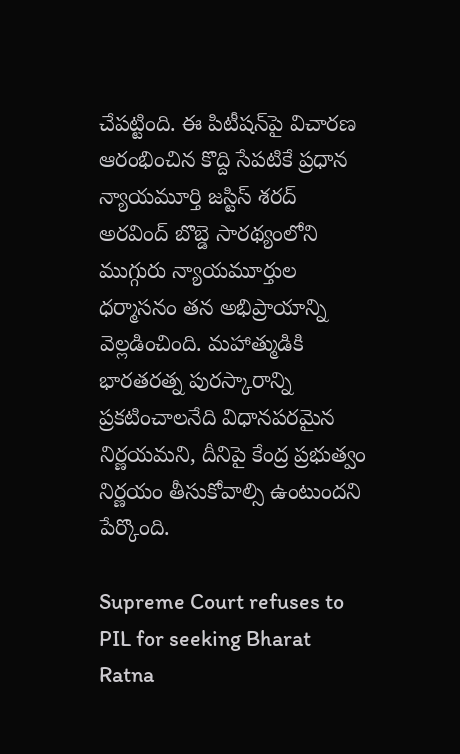చేపట్టింది. ఈ పిటీషన్‌పై విచారణ ఆరంభించిన కొద్ది సేపటికే ప్రధాన న్యాయమూర్తి జస్టిస్ శరద్ అరవింద్ బొబ్డె సారథ్యంలోని ముగ్గురు న్యాయమూర్తుల ధర్మాసనం తన అభిప్రాయాన్ని వెల్లడించింది. మహాత్ముడికి భారతరత్న పురస్కారాన్ని ప్రకటించాలనేది విధానపరమైన నిర్ణయమని, దీనిపై కేంద్ర ప్రభుత్వం నిర్ణయం తీసుకోవాల్సి ఉంటుందని పేర్కొంది.

Supreme Court refuses to PIL for seeking Bharat Ratna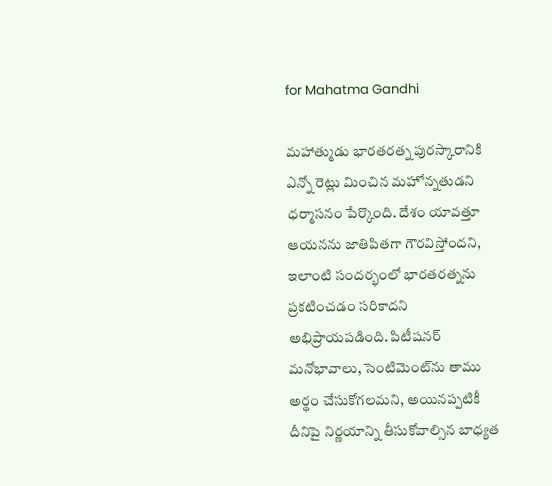for Mahatma Gandhi

మహాత్ముడు భారతరత్న పురస్కారానికి ఎన్నో రెట్లు మించిన మహోన్నతుడని ధర్మాసనం పేర్కొంది. దేశం యావత్తూ ఆయనను జాతిపితగా గౌరవిస్తోందని, ఇలాంటి సందర్భంలో భారతరత్నను ప్రకటించడం సరికాదని అభిప్రాయపడింది. పిటీషనర్ మనోభావాలు, సెంటిమెంట్‌ను తాము అర్థం చేసుకోగలమని, అయినప్పటికీ దీనిపై నిర్ణయాన్ని తీసుకోవాల్సిన బాధ్యత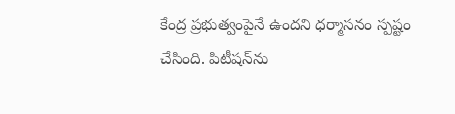కేంద్ర ప్రభుత్వంపైనే ఉందని ధర్మాసనం స్పష్టం చేసింది. పిటీషన్‌ను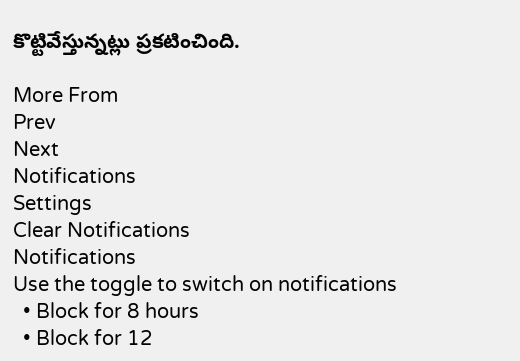కొట్టివేస్తున్నట్లు ప్రకటించింది.

More From
Prev
Next
Notifications
Settings
Clear Notifications
Notifications
Use the toggle to switch on notifications
  • Block for 8 hours
  • Block for 12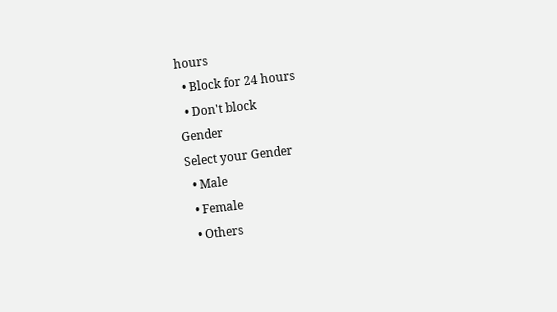hours
  • Block for 24 hours
  • Don't block
Gender
Select your Gender
  • Male
  • Female
  • Others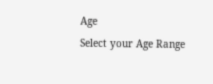Age
Select your Age Range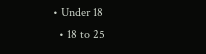• Under 18
  • 18 to 25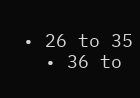• 26 to 35
  • 36 to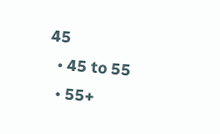45
  • 45 to 55
  • 55+